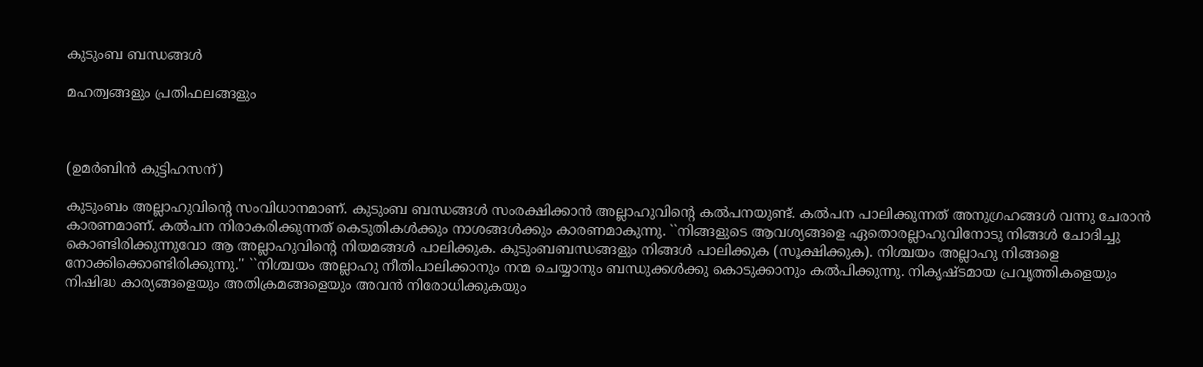കുടുംബ ബന്ധങ്ങള്‍

മഹത്വങ്ങളും പ്രതിഫലങ്ങളും



(ഉമര്‍ബിന്‍ കുട്ടിഹസന്)

കുടുംബം അല്ലാഹുവിന്റെ സംവിധാനമാണ്‌. കുടുംബ ബന്ധങ്ങള്‍ സംരക്ഷിക്കാന്‍ അല്ലാഹുവിന്റെ കല്‍പനയുണ്ട്‌. കല്‍പന പാലിക്കുന്നത്‌ അനുഗ്രഹങ്ങള്‍ വന്നു ചേരാന്‍ കാരണമാണ്‌. കല്‍പന നിരാകരിക്കുന്നത്‌ കെടുതികള്‍ക്കും നാശങ്ങള്‍ക്കും കാരണമാകുന്നു. ``നിങ്ങളുടെ ആവശ്യങ്ങളെ ഏതൊരല്ലാഹുവിനോടു നിങ്ങള്‍ ചോദിച്ചു കൊണ്ടിരിക്കുന്നുവോ ആ അല്ലാഹുവിന്റെ നിയമങ്ങള്‍ പാലിക്കുക. കുടുംബബന്ധങ്ങളും നിങ്ങള്‍ പാലിക്കുക (സൂക്ഷിക്കുക). നിശ്ചയം അല്ലാഹു നിങ്ങളെ നോക്കിക്കൊണ്ടിരിക്കുന്നു.'' ``നിശ്ചയം അല്ലാഹു നീതിപാലിക്കാനും നന്മ ചെയ്യാനും ബന്ധുക്കള്‍ക്കു കൊടുക്കാനും കല്‍പിക്കുന്നു. നികൃഷ്ടമായ പ്രവൃത്തികളെയും നിഷിദ്ധ കാര്യങ്ങളെയും അതിക്രമങ്ങളെയും അവന്‍ നിരോധിക്കുകയും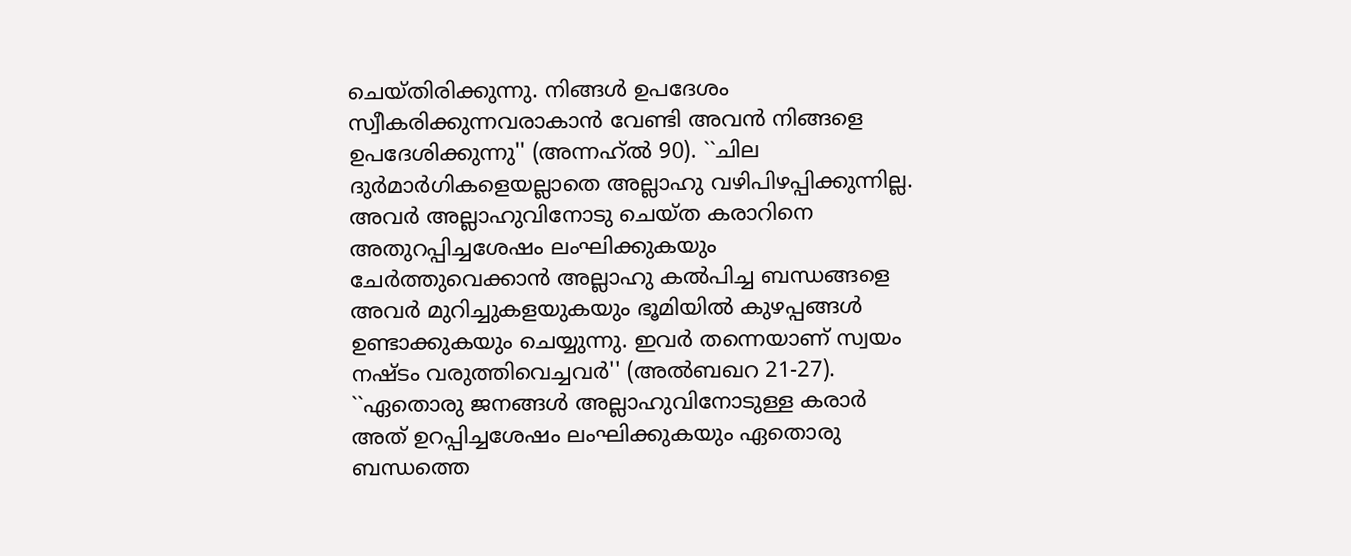ചെയ്‌തിരിക്കുന്നു. നിങ്ങള്‍ ഉപദേശം സ്വീകരിക്കുന്നവരാകാന്‍ വേണ്ടി അവന്‍ നിങ്ങളെ ഉപദേശിക്കുന്നു'' (അന്നഹ്‌ല്‍ 90). ``ചില ദുര്‍മാര്‍ഗികളെയല്ലാതെ അല്ലാഹു വഴിപിഴപ്പിക്കുന്നില്ല. അവര്‍ അല്ലാഹുവിനോടു ചെയ്‌ത കരാറിനെ അതുറപ്പിച്ചശേഷം ലംഘിക്കുകയും ചേര്‍ത്തുവെക്കാന്‍ അല്ലാഹു കല്‍പിച്ച ബന്ധങ്ങളെ അവര്‍ മുറിച്ചുകളയുകയും ഭൂമിയില്‍ കുഴപ്പങ്ങള്‍ ഉണ്ടാക്കുകയും ചെയ്യുന്നു. ഇവര്‍ തന്നെയാണ്‌ സ്വയം നഷ്ടം വരുത്തിവെച്ചവര്‍'' (അല്‍ബഖറ 21-27). ``ഏതൊരു ജനങ്ങള്‍ അല്ലാഹുവിനോടുള്ള കരാര്‍ അത്‌ ഉറപ്പിച്ചശേഷം ലംഘിക്കുകയും ഏതൊരു ബന്ധത്തെ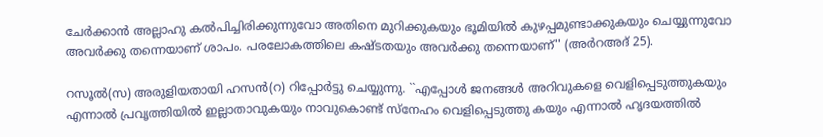ചേര്‍ക്കാന്‍ അല്ലാഹു കല്‍പിച്ചിരിക്കുന്നുവോ അതിനെ മുറിക്കുകയും ഭൂമിയില്‍ കുഴപ്പമുണ്ടാക്കുകയും ചെയ്യുന്നുവോ അവര്‍ക്കു തന്നെയാണ്‌ ശാപം. പരലോകത്തിലെ കഷ്ടതയും അവര്‍ക്കു തന്നെയാണ്‌'' (അര്‍റഅദ്‌ 25).

റസൂല്‍(സ) അരുളിയതായി ഹസന്‍(റ) റിപ്പോര്‍ട്ടു ചെയ്യുന്നു. ``എപ്പോള്‍ ജനങ്ങള്‍ അറിവുകളെ വെളിപ്പെടുത്തുകയും എന്നാല്‍ പ്രവൃത്തിയില്‍ ഇല്ലാതാവുകയും നാവുകൊണ്ട്‌ സ്‌നേഹം വെളിപ്പെടുത്തു കയും എന്നാല്‍ ഹൃദയത്തില്‍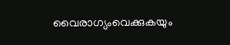വൈരാഗ്യംവെക്കുകയും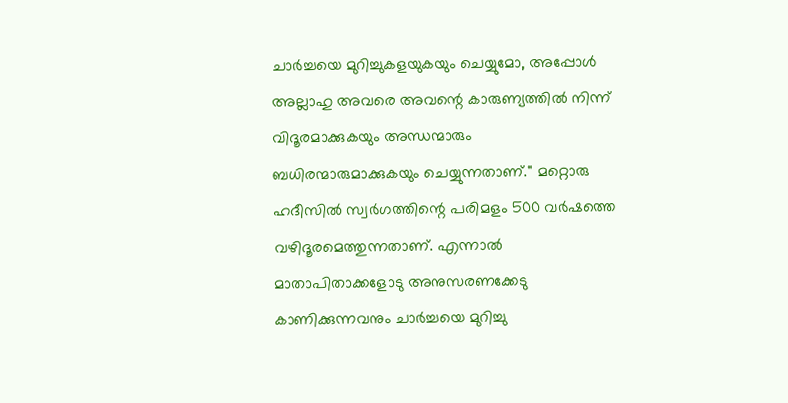ചാര്‍ച്ചയെ മുറിച്ചുകളയുകയും ചെയ്യുമോ, അപ്പോള്‍ അല്ലാഹു അവരെ അവന്റെ കാരുണ്യത്തില്‍ നിന്ന്‌ വിദൂരമാക്കുകയും അന്ധന്മാരും ബധിരന്മാരുമാക്കുകയും ചെയ്യുന്നതാണ്‌.'' മറ്റൊരു ഹദീസില്‍ സ്വര്‍ഗത്തിന്റെ പരിമളം 500 വര്‍ഷത്തെ വഴിദൂരമെത്തുന്നതാണ്‌. എന്നാല്‍ മാതാപിതാക്കളോടു അനുസരണക്കേടു കാണിക്കുന്നവനും ചാര്‍ച്ചയെ മുറിച്ചു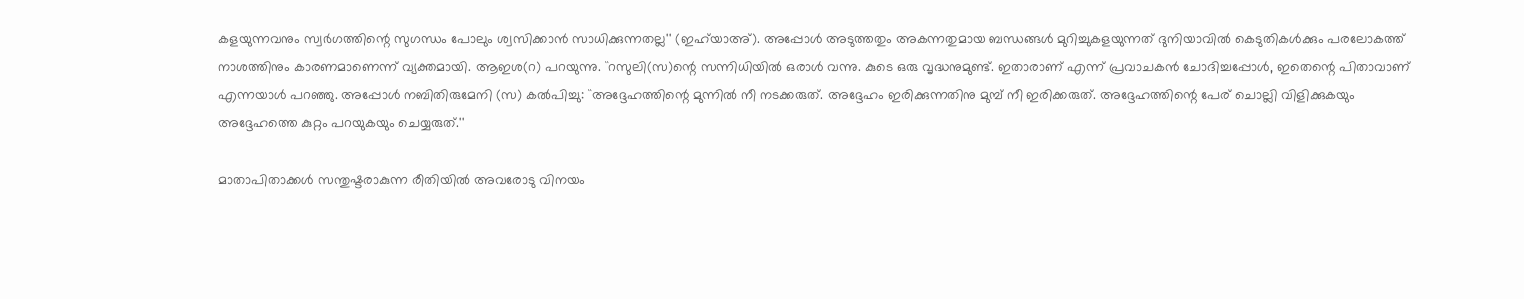കളയുന്നവനും സ്വര്‍ഗത്തിന്റെ സുഗന്ധം പോലും ശ്വസിക്കാന്‍ സാധിക്കുന്നതല്ല'' (ഇഹ്‌യാഅ്‌). അപ്പോള്‍ അടുത്തതും അകന്നതുമായ ബന്ധങ്ങള്‍ മുറിച്ചുകളയുന്നത്‌ ദുനിയാവില്‍ കെടുതികള്‍ക്കും പരലോകത്ത്‌ നാശത്തിനും കാരണമാണെന്ന്‌ വ്യക്തമായി. ആഇശ(റ) പറയുന്നു. ``റസുലി(സ)ന്റെ സന്നിധിയില്‍ ഒരാള്‍ വന്നു. കുടെ ഒരു വൃദ്ധനുമുണ്ട്‌. ഇതാരാണ്‌ എന്ന്‌ പ്രവാചകന്‍ ചോദിച്ചപ്പോള്‍, ഇതെന്റെ പിതാവാണ്‌ എന്നയാള്‍ പറഞ്ഞു. അപ്പോള്‍ നബിതിരുമേനി (സ) കല്‍പിച്ചു: ``അദ്ദേഹത്തിന്റെ മുന്നില്‍ നീ നടക്കരുത്‌. അദ്ദേഹം ഇരിക്കുന്നതിനു മുമ്പ്‌ നീ ഇരിക്കരുത്‌. അദ്ദേഹത്തിന്റെ പേര്‌ ചൊല്ലി വിളിക്കുകയും അദ്ദേഹത്തെ കുറ്റം പറയുകയും ചെയ്യരുത്‌.''

മാതാപിതാക്കള്‍ സന്തുഷ്ടരാകുന്ന രീതിയില്‍ അവരോടു വിനയം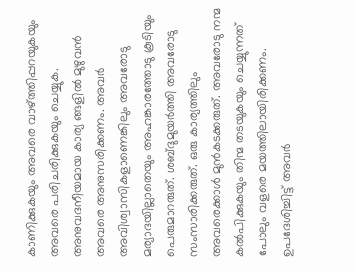കാണിക്കുകയും അവരെ വാഴ്‌ത്തിപ്പറയുകയും അവരെ പരിചരിക്കുകയും ചെയ്യുക. അനുവദനീയമായ കാര്യ ങ്ങളില്‍ മുഴുവന്‍ അവരെ അനുസരിക്കണം. അവര്‍ അവിശ്വാസികളാണെങ്കിലും അവരോടു മര്യാദയില്ലാതെയും അഹങ്കാരത്തോടു കൂടിയും പെരുമാറരുത്‌. ശബ്ദുമുയര്‍ത്തി അവരോടു സംസാരിക്കരുത്‌. ഒരു കാര്യത്തിലും അവരെക്കാള്‍ മുന്‍കടക്കരുത്‌. അവരോടു നന്മ കല്‍പിക്കുകയും തിന്മ തടയുകയും ചെയ്യുന്നത്‌ പോലും വളരെ മയത്തിലായിരിക്കണം. ഉപദേശിച്ചിട്ട്‌ അവര്‍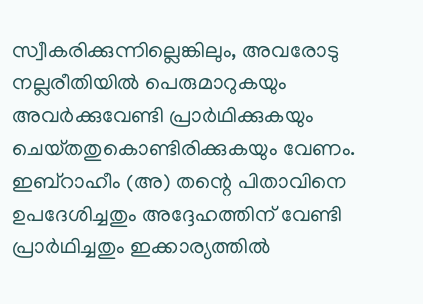സ്വീകരിക്കുന്നില്ലെങ്കിലും, അവരോടു നല്ലരീതിയില്‍ പെരുമാറുകയും അവര്‍ക്കുവേണ്ടി പ്രാര്‍ഥിക്കുകയും ചെയ്‌തതുകൊണ്ടിരിക്കുകയും വേണം. ഇബ്‌റാഹീം (അ) തന്റെ പിതാവിനെ ഉപദേശിച്ചതും അദ്ദേഹത്തിന്‌ വേണ്ടി പ്രാര്‍ഥിച്ചതും ഇക്കാര്യത്തില്‍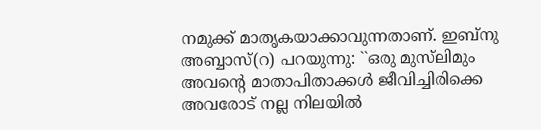നമുക്ക്‌ മാതൃകയാക്കാവുന്നതാണ്‌. ഇബ്‌നു അബ്ബാസ്‌(റ) പറയുന്നു: ``ഒരു മുസ്‌ലിമും അവന്റെ മാതാപിതാക്കള്‍ ജീവിച്ചിരിക്കെ അവരോട്‌ നല്ല നിലയില്‍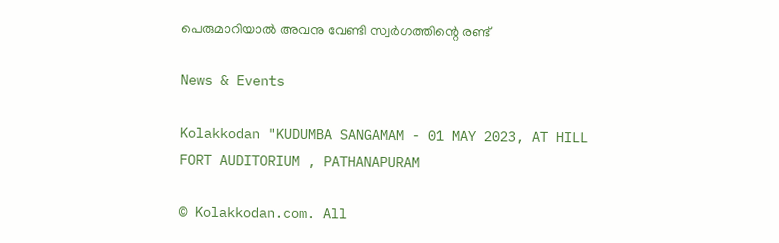പെരുമാറിയാല്‍ അവനു വേണ്ടി സ്വര്‍ഗത്തിന്റെ രണ്ട്‌

News & Events

Kolakkodan "KUDUMBA SANGAMAM - 01 MAY 2023, AT HILL FORT AUDITORIUM , PATHANAPURAM

© Kolakkodan.com. All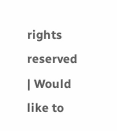rights reserved | Would like to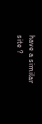have a similar site ?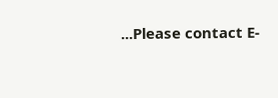...Please contact E-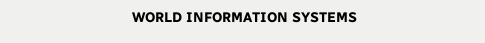WORLD INFORMATION SYSTEMS